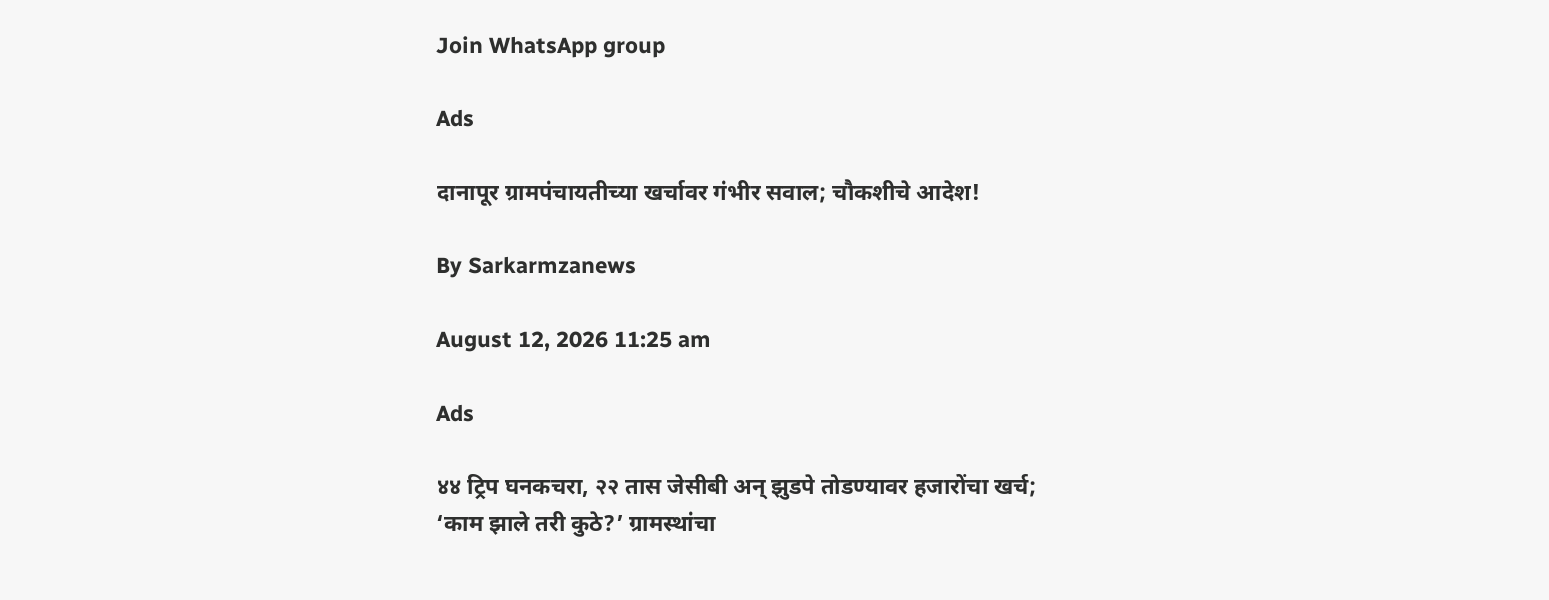Join WhatsApp group

Ads

दानापूर ग्रामपंचायतीच्या खर्चावर गंभीर सवाल; चौकशीचे आदेश!

By Sarkarmzanews

August 12, 2026 11:25 am

Ads

४४ ट्रिप घनकचरा, २२ तास जेसीबी अन् झुडपे तोडण्यावर हजारोंचा खर्च; ‘काम झाले तरी कुठे?’ ग्रामस्थांचा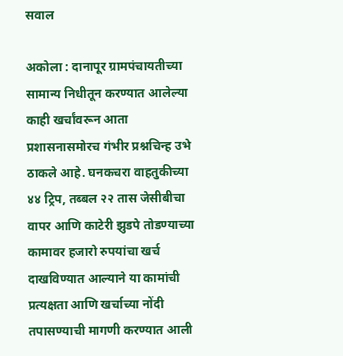सवाल

अकोला : दानापूर ग्रामपंचायतीच्या सामान्य निधीतून करण्यात आलेल्या काही खर्चांवरून आता प्रशासनासमोरच गंभीर प्रश्नचिन्ह उभे ठाकले आहे. घनकचरा वाहतुकीच्या ४४ ट्रिप, तब्बल २२ तास जेसीबीचा वापर आणि काटेरी झुडपे तोडण्याच्या कामावर हजारो रुपयांचा खर्च दाखविण्यात आल्याने या कामांची प्रत्यक्षता आणि खर्चाच्या नोंदी तपासण्याची मागणी करण्यात आली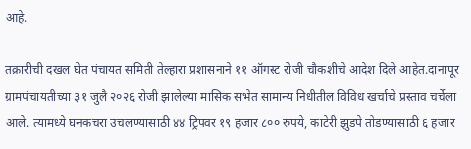आहे.

तक्रारीची दखल घेत पंचायत समिती तेल्हारा प्रशासनाने ११ ऑगस्ट रोजी चौकशीचे आदेश दिले आहेत.दानापूर ग्रामपंचायतीच्या ३१ जुलै २०२६ रोजी झालेल्या मासिक सभेत सामान्य निधीतील विविध खर्चाचे प्रस्ताव चर्चेला आले. त्यामध्ये घनकचरा उचलण्यासाठी ४४ ट्रिपवर १९ हजार ८०० रुपये, काटेरी झुडपे तोडण्यासाठी ६ हजार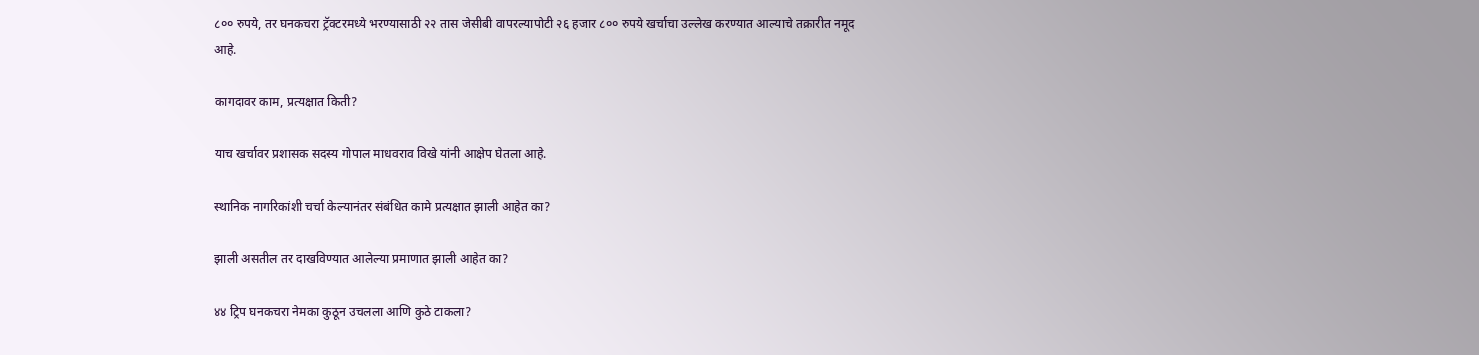८०० रुपये, तर घनकचरा ट्रॅक्टरमध्ये भरण्यासाठी २२ तास जेसीबी वापरल्यापोटी २६ हजार ८०० रुपये खर्चाचा उल्लेख करण्यात आल्याचे तक्रारीत नमूद आहे.

कागदावर काम, प्रत्यक्षात किती?

याच खर्चावर प्रशासक सदस्य गोपाल माधवराव विखे यांनी आक्षेप घेतला आहे.

स्थानिक नागरिकांशी चर्चा केल्यानंतर संबंधित कामे प्रत्यक्षात झाली आहेत का?

झाली असतील तर दाखविण्यात आलेल्या प्रमाणात झाली आहेत का?

४४ ट्रिप घनकचरा नेमका कुठून उचलला आणि कुठे टाकला?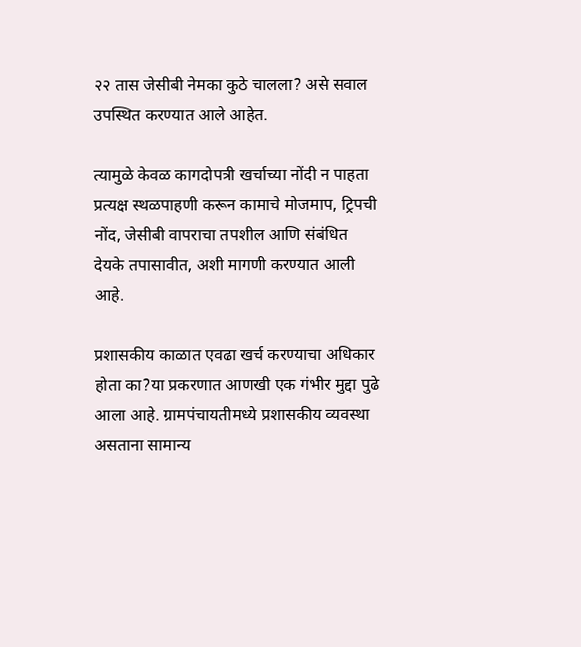२२ तास जेसीबी नेमका कुठे चालला? असे सवाल उपस्थित करण्यात आले आहेत.

त्यामुळे केवळ कागदोपत्री खर्चाच्या नोंदी न पाहता प्रत्यक्ष स्थळपाहणी करून कामाचे मोजमाप, ट्रिपची नोंद, जेसीबी वापराचा तपशील आणि संबंधित देयके तपासावीत, अशी मागणी करण्यात आली आहे.

प्रशासकीय काळात एवढा खर्च करण्याचा अधिकार होता का?या प्रकरणात आणखी एक गंभीर मुद्दा पुढे आला आहे. ग्रामपंचायतीमध्ये प्रशासकीय व्यवस्था असताना सामान्य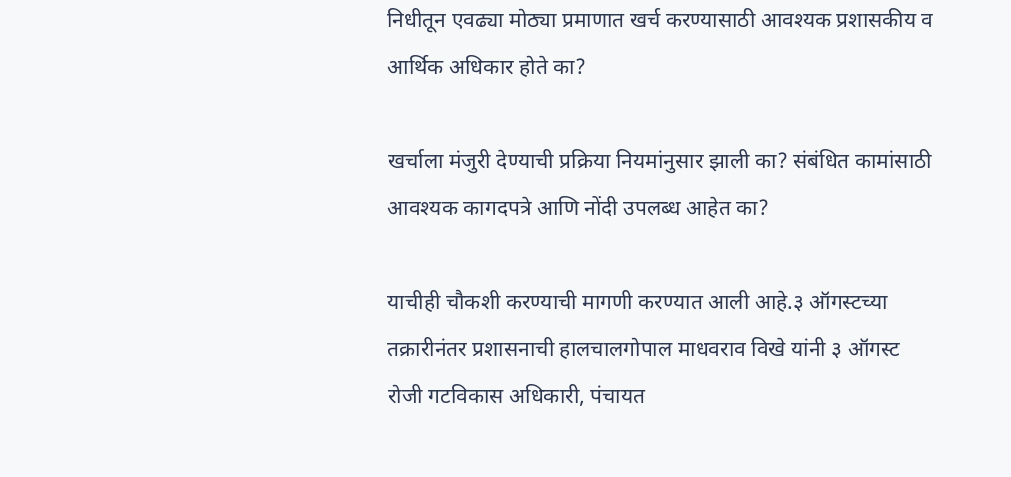निधीतून एवढ्या मोठ्या प्रमाणात खर्च करण्यासाठी आवश्यक प्रशासकीय व आर्थिक अधिकार होते का?

खर्चाला मंजुरी देण्याची प्रक्रिया नियमांनुसार झाली का? संबंधित कामांसाठी आवश्यक कागदपत्रे आणि नोंदी उपलब्ध आहेत का?

याचीही चौकशी करण्याची मागणी करण्यात आली आहे.३ ऑगस्टच्या तक्रारीनंतर प्रशासनाची हालचालगोपाल माधवराव विखे यांनी ३ ऑगस्ट रोजी गटविकास अधिकारी, पंचायत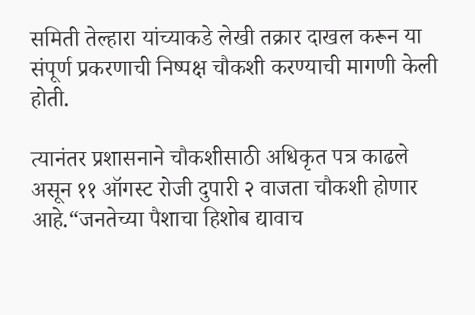समिती तेल्हारा यांच्याकडे लेखी तक्रार दाखल करून या संपूर्ण प्रकरणाची निष्पक्ष चौकशी करण्याची मागणी केली होती.

त्यानंतर प्रशासनाने चौकशीसाठी अधिकृत पत्र काढले असून ११ ऑगस्ट रोजी दुपारी २ वाजता चौकशी होणार आहे.“जनतेच्या पैशाचा हिशोब द्यावाच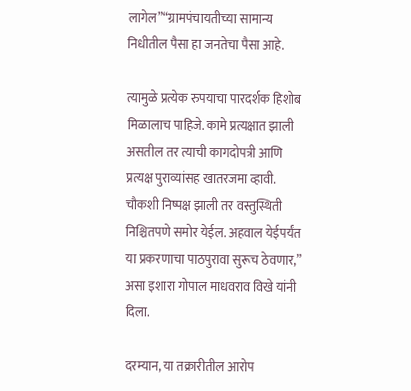लागेल”“ग्रामपंचायतीच्या सामान्य निधीतील पैसा हा जनतेचा पैसा आहे.

त्यामुळे प्रत्येक रुपयाचा पारदर्शक हिशोब मिळालाच पाहिजे. कामे प्रत्यक्षात झाली असतील तर त्याची कागदोपत्री आणि प्रत्यक्ष पुराव्यांसह खातरजमा व्हावी. चौकशी निष्पक्ष झाली तर वस्तुस्थिती निश्चितपणे समोर येईल. अहवाल येईपर्यंत या प्रकरणाचा पाठपुरावा सुरूच ठेवणार,” असा इशारा गोपाल माधवराव विखे यांनी दिला.

दरम्यान, या तक्रारीतील आरोप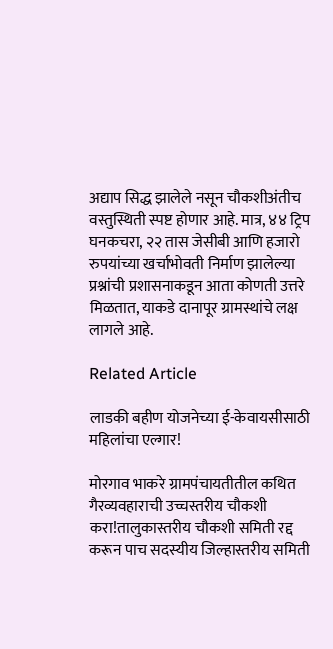अद्याप सिद्ध झालेले नसून चौकशीअंतीच वस्तुस्थिती स्पष्ट होणार आहे. मात्र, ४४ ट्रिप घनकचरा, २२ तास जेसीबी आणि हजारो रुपयांच्या खर्चाभोवती निर्माण झालेल्या प्रश्नांची प्रशासनाकडून आता कोणती उत्तरे मिळतात, याकडे दानापूर ग्रामस्थांचे लक्ष लागले आहे.

Related Article

लाडकी बहीण योजनेच्या ई-केवायसीसाठी महिलांचा एल्गार!

मोरगाव भाकरे ग्रामपंचायतीतील कथित गैरव्यवहाराची उच्चस्तरीय चौकशी करा!तालुकास्तरीय चौकशी समिती रद्द करून पाच सदस्यीय जिल्हास्तरीय समिती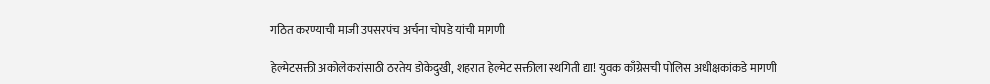गठित करण्याची माजी उपसरपंच अर्चना चोपडे यांची मागणी

हेल्मेटसक्ती अकोलेकरांसाठी ठरतेय डोकेदुखी, शहरात हेल्मेट सक्तीला स्थगिती द्या! युवक काँग्रेसची पोलिस अधीक्षकांकडे मागणी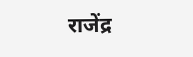राजेंद्र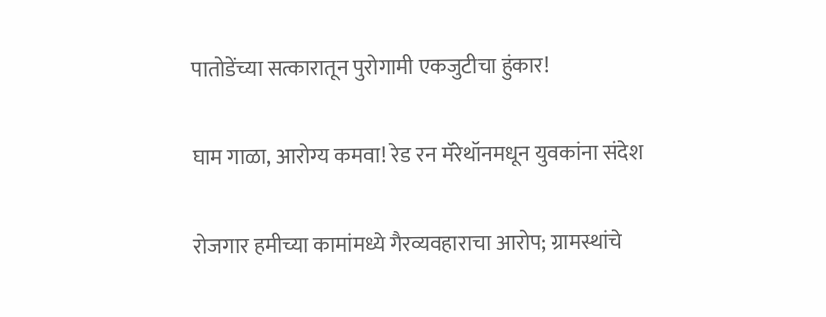पातोडेंच्या सत्कारातून पुरोगामी एकजुटीचा हुंकार!

घाम गाळा, आरोग्य कमवा! रेड रन मॅरेथॉनमधून युवकांना संदेश

रोजगार हमीच्या कामांमध्ये गैरव्यवहाराचा आरोप; ग्रामस्थांचे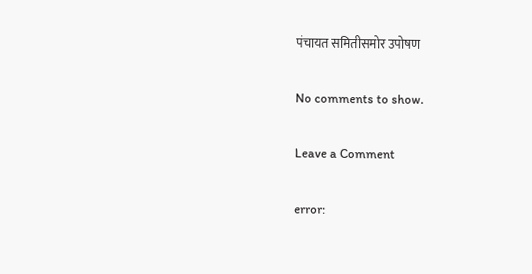पंचायत समितीसमोर उपोषण

No comments to show.

Leave a Comment

error: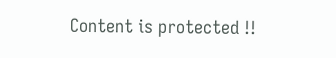Content is protected !!